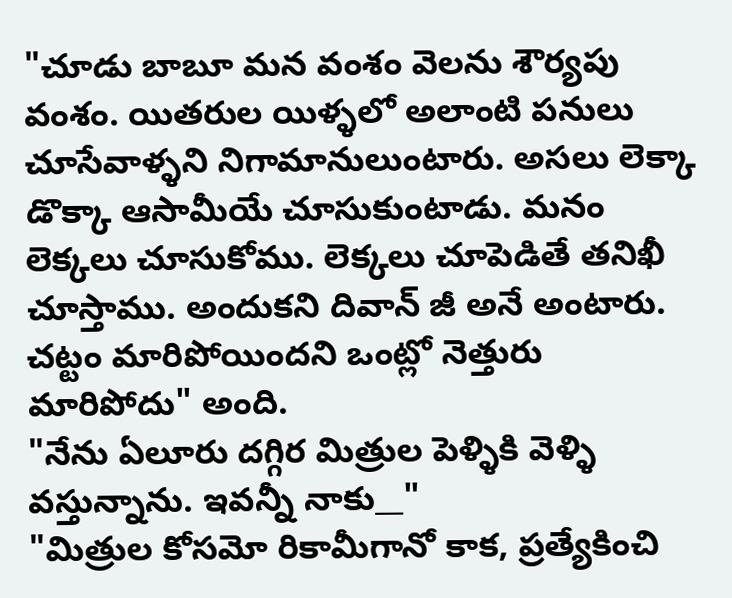"చూడు బాబూ మన వంశం వెలను శౌర్యపు వంశం. యితరుల యిళ్ళలో అలాంటి పనులు చూసేవాళ్ళని నిగామానులుంటారు. అసలు లెక్కా డొక్కా ఆసామీయే చూసుకుంటాడు. మనం లెక్కలు చూసుకోము. లెక్కలు చూపెడితే తనిఖీ చూస్తాము. అందుకని దివాన్ జీ అనే అంటారు. చట్టం మారిపోయిందని ఒంట్లో నెత్తురు మారిపోదు" అంది.
"నేను ఏలూరు దగ్గిర మిత్రుల పెళ్ళికి వెళ్ళి వస్తున్నాను. ఇవన్నీ నాకు__"
"మిత్రుల కోసమో రికామీగానో కాక, ప్రత్యేకించి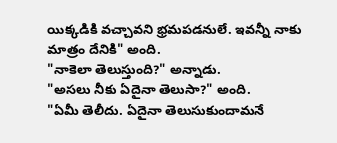యిక్కడికి వచ్చావని భ్రమపడనులే. ఇవన్నీ నాకు మాత్రం దేనికి" అంది.
"నాకెలా తెలుస్తుంది?" అన్నాడు.
"అసలు నీకు ఏదైనా తెలుసా?" అంది.
"ఏమీ తెలీదు. ఏదైనా తెలుసుకుందామనే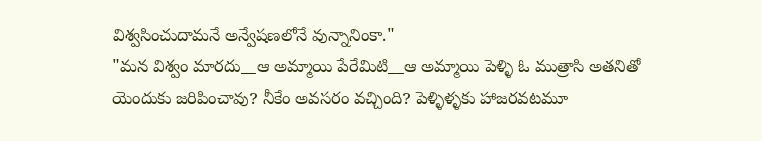విశ్వసించుదామనే అన్వేషణలోనే వున్నానింకా."
"మన విశ్వం మారదు__ఆ అమ్మాయి పేరేమిటి__ఆ అమ్మాయి పెళ్ళి ఓ ముత్రాసి అతనితో యెందుకు జరిపించావు? నీకేం అవసరం వచ్చింది? పెళ్ళిళ్ళకు హాజరవటమూ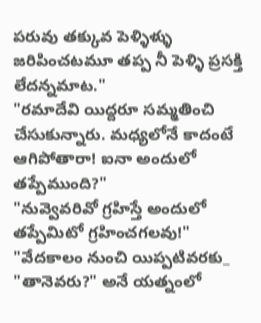పరువు తక్కువ పెళ్ళిళ్ళు జరిపించటమూ తప్ప నీ పెళ్ళి ప్రసక్తి లేదన్నమాట."
"రమాదేవి యిద్దరూ సమ్మతించి చేసుకున్నారు. మధ్యలోనే కాదంటే ఆగిపోతారా! ఐనా అందులో తప్పేముంది?"
"నువ్వెవరివో గ్రహిస్తే అందులో తప్పేమిటో గ్రహించగలవు!"
"వేదకాలం నుంచి యిప్పటివరకు_ "తానెవరు?" అనే యత్నంలో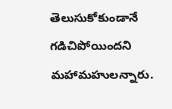తెలుసుకోకుండానే గడిచిపోయిందని మహామహులన్నారు.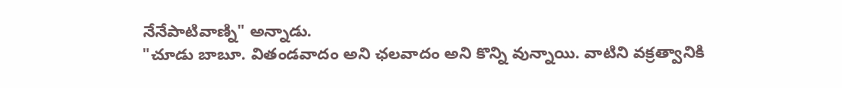నేనేపాటివాణ్ని" అన్నాడు.
"చూడు బాబూ. వితండవాదం అని ఛలవాదం అని కొన్ని వున్నాయి. వాటిని వక్రత్వానికి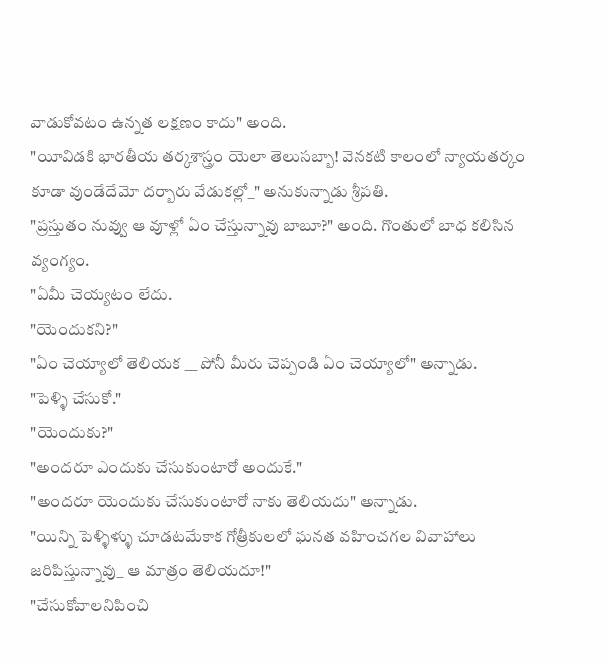వాడుకోవటం ఉన్నత లక్షణం కాదు" అంది.
"యీవిడకి భారతీయ తర్కశాస్త్రం యెలా తెలుసబ్బా! వెనకటి కాలంలో న్యాయతర్కం కూడా వుండేదేమో దర్బారు వేడుకల్లో_" అనుకున్నాడు శ్రీపతి.
"ప్రస్తుతం నువ్వు ఆ వూళ్లో ఏం చేస్తున్నావు బాబూ?" అంది. గొంతులో బాధ కలిసిన వ్యంగ్యం.
"ఏమీ చెయ్యటం లేదు.
"యెందుకని?"
"ఏం చెయ్యాలో తెలియక __ పోనీ మీరు చెప్పండి ఏం చెయ్యాలో" అన్నాడు.
"పెళ్ళి చేసుకో."
"యెందుకు?"
"అందరూ ఎందుకు చేసుకుంటారో అందుకే."
"అందరూ యెందుకు చేసుకుంటారో నాకు తెలియదు" అన్నాడు.
"యిన్ని పెళ్ళిళ్ళు చూడటమేకాక గోత్రీకులలో ఘనత వహించగల వివాహాలు జరిపిస్తున్నావు_ ఆ మాత్రం తెలియదూ!"
"చేసుకోవాలనిపించి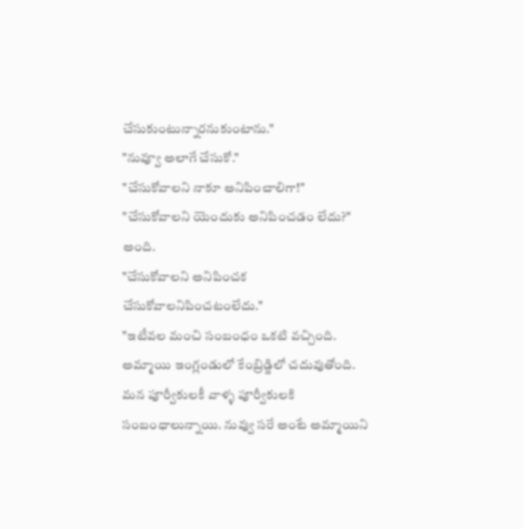చేసుకుంటున్నారనుకుంటాను."
"నువ్వూ అలాగే చేసుకో."
"చేసుకోవాలని నాకూ అనిపించాలిగా!"
"చేసుకోవాలని యెందుకు అనిపించడం లేదు?" అంది.
"చేసుకోవాలని అనిపించక చేసుకోవాలనిపించటంలేదు."
"ఇటీవల మంచి సంబంధం ఒకటి వచ్చింది. అమ్మాయి ఇంగ్లండులో కేంబ్రిడ్జిలో చదువుతోంది. మన పూర్వీకులకీ వాళ్ళ పూర్వీకులకి సంబంధాలున్నాయి. నువ్వు సరే అంటే అమ్మాయిని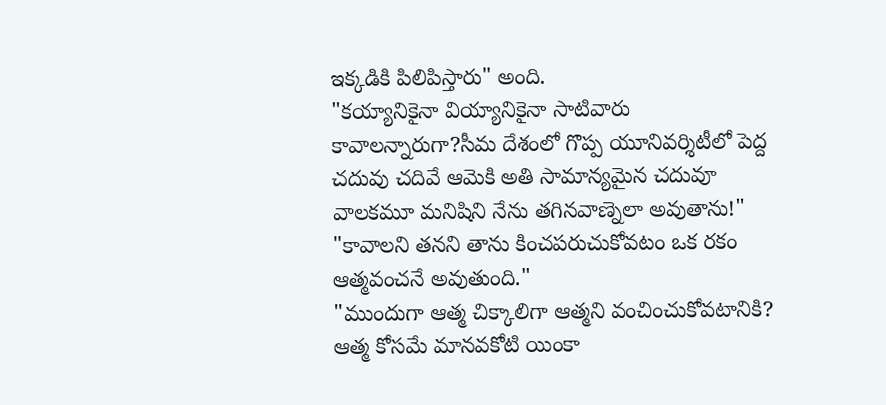ఇక్కడికి పిలిపిస్తారు" అంది.
"కయ్యానికైనా వియ్యానికైనా సాటివారు కావాలన్నారుగా?సీమ దేశంలో గొప్ప యూనివర్శిటీలో పెద్ద చదువు చదివే ఆమెకి అతి సామాన్యమైన చదువూ వాలకమూ మనిషిని నేను తగినవాణ్నెలా అవుతాను!"
"కావాలని తనని తాను కించపరుచుకోవటం ఒక రకం ఆత్మవంచనే అవుతుంది."
"ముందుగా ఆత్మ చిక్కాలిగా ఆత్మని వంచించుకోవటానికి? ఆత్మ కోసమే మానవకోటి యింకా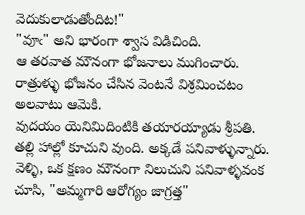వెదుకులాడుతోందిట!"
"వూఁ" అని భారంగా శ్వాస విడిచింది.
ఆ తరవాత మౌనంగా భోజనాలు ముగించారు.
రాత్రుళ్ళు భోజనం చేసిన వెంటనే విశ్రమించటం అలవాటు ఆమెకి.
వుదయం యెనిమిదింటికి తయారయ్యాడు శ్రీపతి.
తల్లి హాల్లో కూచుని వుంది. అక్కడే పనివాళ్ళున్నారు.
వెళ్ళి, ఒక క్షణం మౌనంగా నిలుచుని పనివాళ్ళవంక చూసి, "అమ్మగారి ఆరోగ్యం జాగ్రత్త"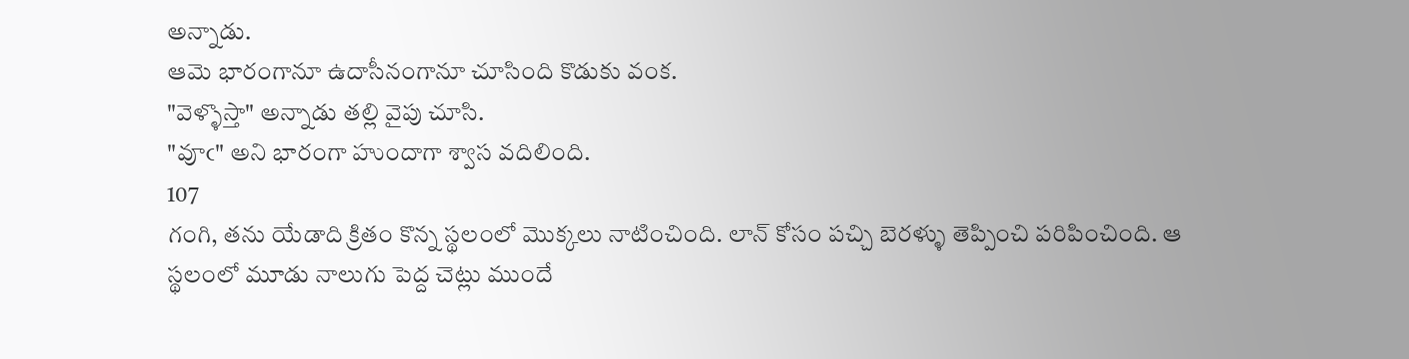అన్నాడు.
ఆమె భారంగానూ ఉదాసీనంగానూ చూసింది కొడుకు వంక.
"వెళ్ళొస్తా" అన్నాడు తల్లి వైపు చూసి.
"వూఁ" అని భారంగా హుందాగా శ్వాస వదిలింది.
107
గంగి, తను యేడాది క్రితం కొన్న స్థలంలో మొక్కలు నాటించింది. లాన్ కోసం పచ్చి బెరళ్ళు తెప్పించి పరిపించింది. ఆ స్థలంలో మూడు నాలుగు పెద్ద చెట్లు ముందే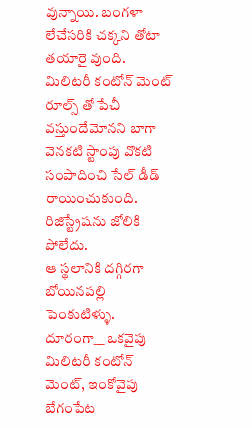వున్నాయి. బంగళా లేచేసరికి చక్కని తోటా తయారై వుంది.
మిలిటరీ కంటోన్ మెంట్ రూల్స్ తో పేచీ వస్తుందేమోనని బాగా వెనకటి స్టాంపు వొకటి సంపాదించి సేల్ డీడ్ రాయించుకుంది. రిజిస్ట్రేషను జోలికి పోలేదు.
ఆ స్థలానికి దగ్గిరగా బోయినపల్లి పెంకుటిళ్ళు. దూరంగా__ ఒకవైపు మిలిటరీ కంటోన్ మెంట్, ఇంకోవైపు బేగంపేట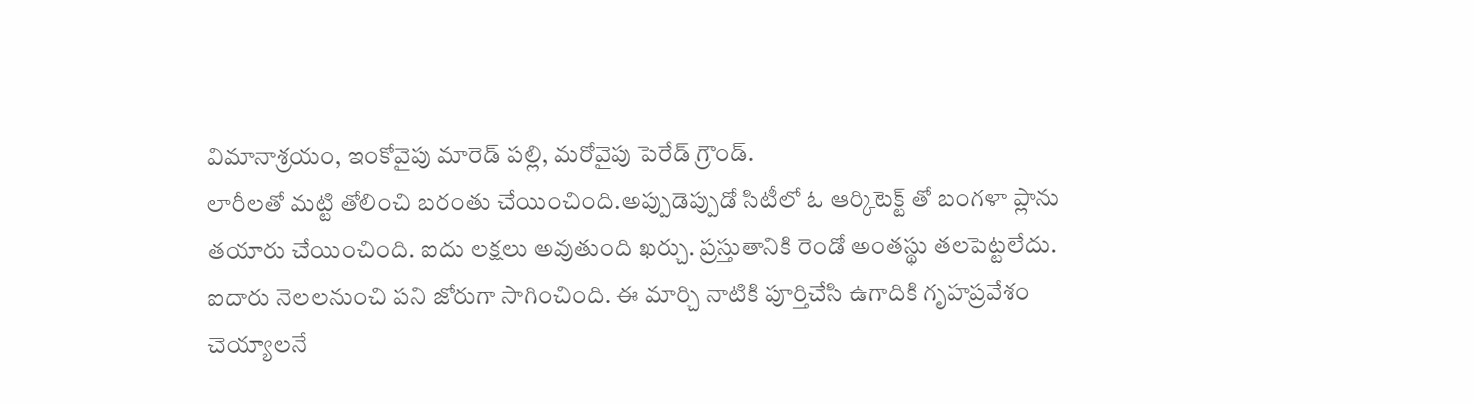విమానాశ్రయం, ఇంకోవైపు మారెడ్ పల్లి, మరోవైపు పెరేడ్ గ్రౌండ్.
లారీలతో మట్టి తోలించి బరంతు చేయించింది.అప్పుడెప్పుడో సిటీలో ఓ ఆర్కిటెక్ట్ తో బంగళా ప్లాను తయారు చేయించింది. ఐదు లక్షలు అవుతుంది ఖర్చు. ప్రస్తుతానికి రెండో అంతస్థు తలపెట్టలేదు. ఐదారు నెలలనుంచి పని జోరుగా సాగించింది. ఈ మార్చి నాటికి పూర్తిచేసి ఉగాదికి గృహప్రవేశం చెయ్యాలనే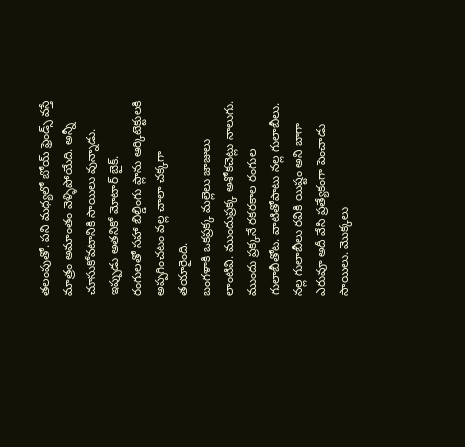తలంపుతో. పని మధ్యలో బోయ్ ఫ్రెండ్స్ వస్తే మాత్రం అమాంతం వెళ్ళిపోయేది. అన్నీ చూసుకోవటానికి సాయిలు వున్నాడు. ఇప్పుడు అతనికో మోటార్ బైక్.
రంగులతో సహా బిల్డింగు ప్లాను ఆర్కిటెక్టులకి అప్పగించటం వల్ల చాలా చక్కగా తయారైంది.
బంగళాకి ఒకప్రక్క మల్లెలు జాజులు లాంటివి. ముందుప్రక్క అశోకచెట్లు నాలుగు. ముందు ప్రక్కనే రకరకాల రంగుల గులాబీతోట. వాటితోపాటు నల్ల గులాబీలు. నల్ల గులాబీలు రవికి యిష్టం అని బాగా ఎరువూ అదీ వేసి ప్రత్యేకంగా పెంచాడు సాయిలు. మొక్కలు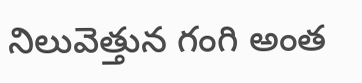నిలువెత్తున గంగి అంత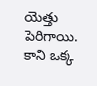యెత్తు పెరిగాయి. కాని ఒక్క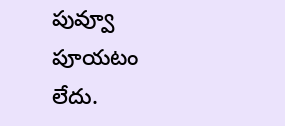పువ్వూ పూయటం లేదు.